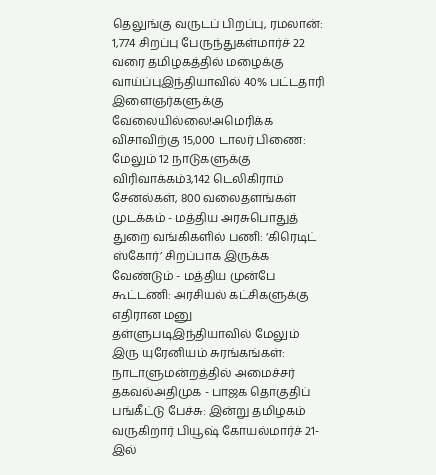தெலுங்கு வருடப் பிறப்பு, ரமலான்: 1,774 சிறப்பு பேருந்துகள்மார்ச் 22 வரை தமிழகத்தில் மழைக்கு வாய்ப்புஇந்தியாவில் 40% பட்டதாரி இளைஞர்களுக்கு வேலையில்லை!அமெரிக்க விசாவிற்கு 15,000 டாலர் பிணை: மேலும் 12 நாடுகளுக்கு விரிவாக்கம்3,142 டெலிகிராம் சேனல்கள், 800 வலைதளங்கள் முடக்கம் - மத்திய அரசுபொதுத் துறை வங்கிகளில் பணி: ‘கிரெடிட் ஸ்கோர்’ சிறப்பாக இருக்க வேண்டும் - மத்திய முன்பே கூட்டணி: அரசியல் கட்சிகளுக்கு எதிரான மனு தள்ளுபடிஇந்தியாவில் மேலும் இரு யுரேனியம் சுரங்கங்கள்: நாடாளுமன்றத்தில் அமைச்சர் தகவல்அதிமுக - பாஜக தொகுதிப் பங்கீட்டு பேச்சு: இன்று தமிழகம் வருகிறார் பியூஷ் கோயல்மார்ச் 21-இல்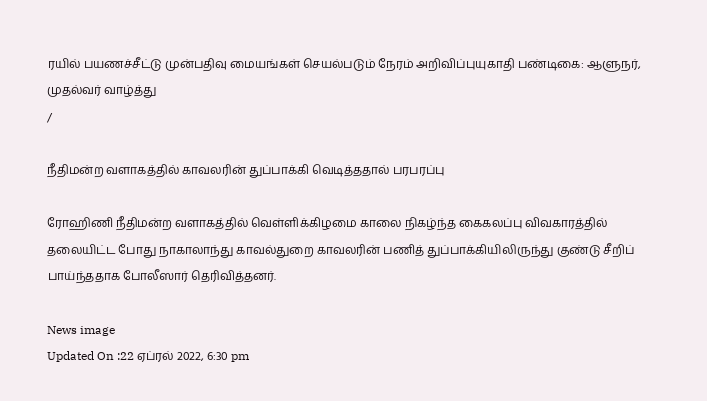ரயில் பயணச்சீட்டு முன்பதிவு மையங்கள் செயல்படும் நேரம் அறிவிப்புயுகாதி பண்டிகை: ஆளுநர், முதல்வர் வாழ்த்து
/

நீதிமன்ற வளாகத்தில் காவலரின் துப்பாக்கி வெடித்ததால் பரபரப்பு

ரோஹிணி நீதிமன்ற வளாகத்தில் வெள்ளிக்கிழமை காலை நிகழ்ந்த கைகலப்பு விவகாரத்தில் தலையிட்ட போது நாகாலாந்து காவல்துறை காவலரின் பணித் துப்பாக்கியிலிருந்து குண்டு சீறிப் பாய்ந்ததாக போலீஸார் தெரிவித்தனர்.

News image
Updated On :22 ஏப்ரல் 2022, 6:30 pm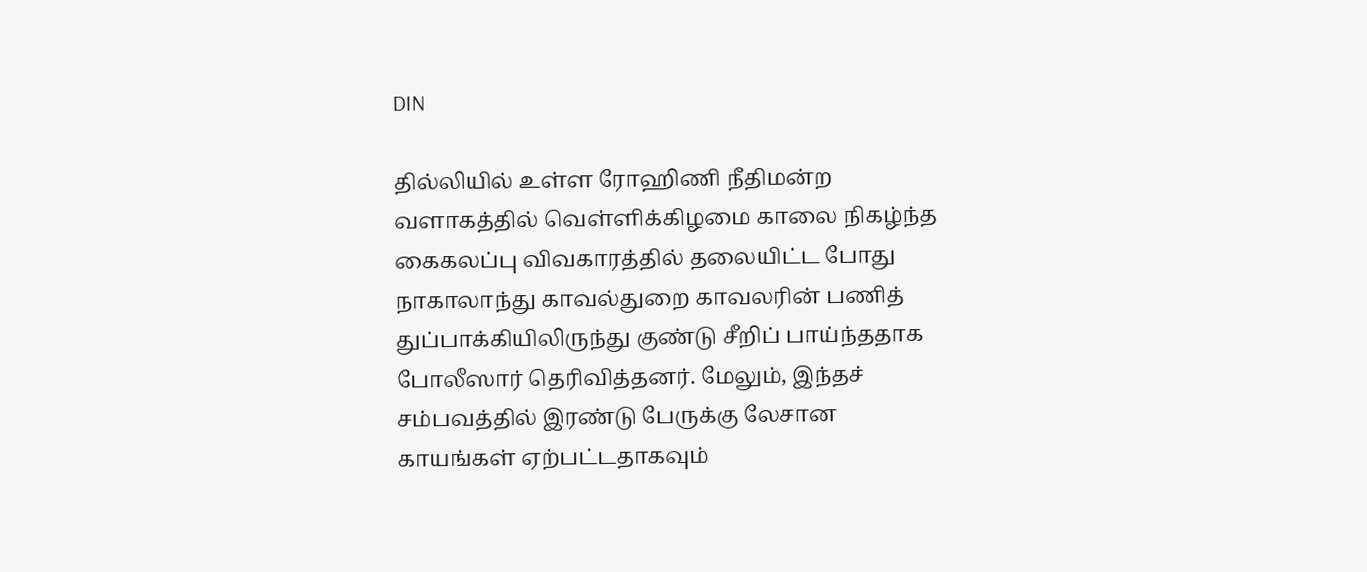DIN

தில்லியில் உள்ள ரோஹிணி நீதிமன்ற வளாகத்தில் வெள்ளிக்கிழமை காலை நிகழ்ந்த கைகலப்பு விவகாரத்தில் தலையிட்ட போது நாகாலாந்து காவல்துறை காவலரின் பணித் துப்பாக்கியிலிருந்து குண்டு சீறிப் பாய்ந்ததாக போலீஸார் தெரிவித்தனர். மேலும், இந்தச் சம்பவத்தில் இரண்டு பேருக்கு லேசான காயங்கள் ஏற்பட்டதாகவும்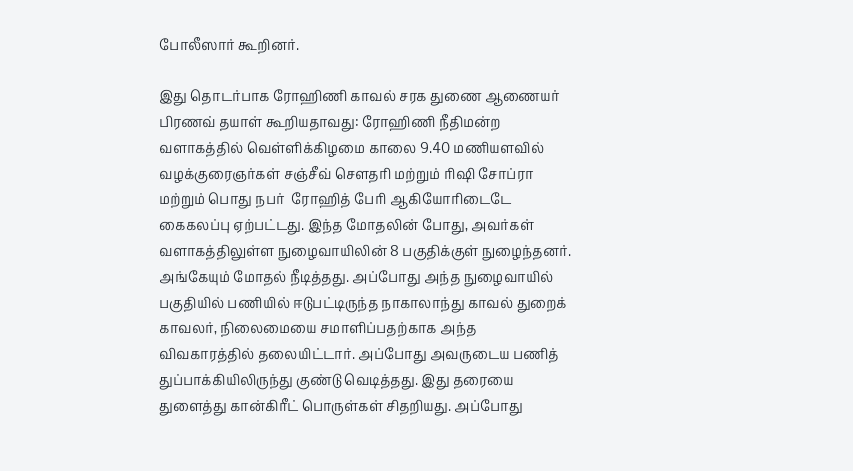போலீஸார் கூறினர்.

இது தொடர்பாக ரோஹிணி காவல் சரக துணை ஆணையர் பிரணவ் தயாள் கூறியதாவது: ரோஹிணி நீதிமன்ற வளாகத்தில் வெள்ளிக்கிழமை காலை 9.40 மணியளவில் வழக்குரைஞர்கள் சஞ்சீவ் செளதரி மற்றும் ரிஷி சோப்ரா மற்றும் பொது நபர்  ரோஹித் பேரி ஆகியோரிடைடே கைகலப்பு ஏற்பட்டது. இந்த மோதலின் போது, அவர்கள் வளாகத்திலுள்ள நுழைவாயிலின் 8 பகுதிக்குள் நுழைந்தனர். அங்கேயும் மோதல் நீடித்தது. அப்போது அந்த நுழைவாயில் பகுதியில் பணியில் ஈடுபட்டிருந்த நாகாலாந்து காவல் துறைக் காவலர், நிலைமையை சமாளிப்பதற்காக அந்த விவகாரத்தில் தலையிட்டார். அப்போது அவருடைய பணித் துப்பாக்கியிலிருந்து குண்டு வெடித்தது. இது தரையை துளைத்து கான்கிரீட் பொருள்கள் சிதறியது. அப்போது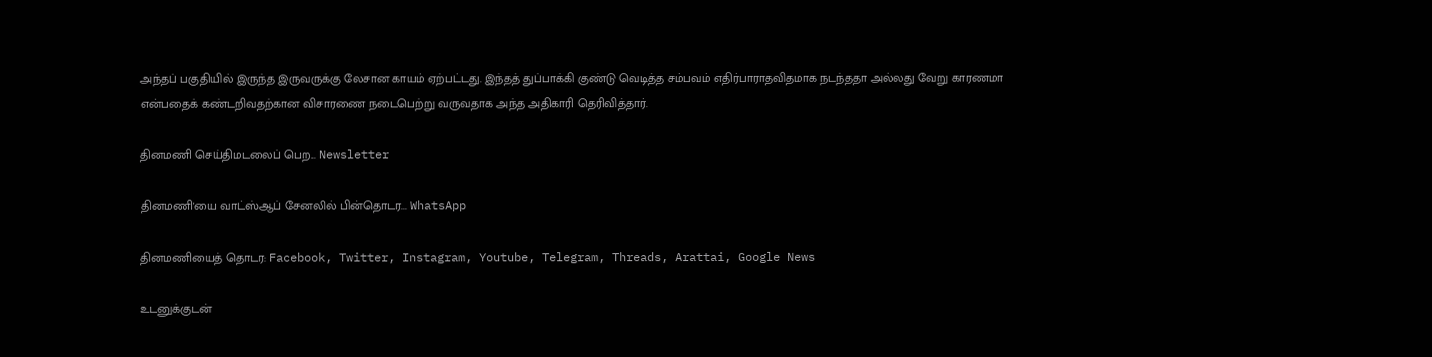அந்தப் பகுதியில் இருந்த இருவருக்கு லேசான காயம் ஏற்பட்டது. இந்தத் துப்பாக்கி குண்டு வெடித்த சம்பவம் எதிர்பாராதவிதமாக நடந்ததா அல்லது வேறு காரணமா என்பதைக் கண்டறிவதற்கான விசாரணை நடைபெற்று வருவதாக அந்த அதிகாரி தெரிவித்தார்.

தினமணி செய்திமடலைப் பெற... Newsletter

தினமணி'யை வாட்ஸ்ஆப் சேனலில் பின்தொடர... WhatsApp

தினமணியைத் தொடர: Facebook, Twitter, Instagram, Youtube, Telegram, Threads, Arattai, Google News

உடனுக்குடன்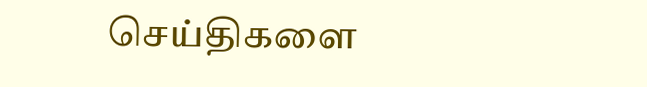செய்திகளை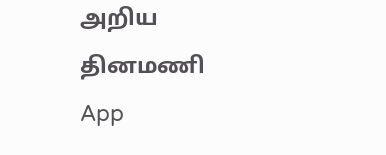அறிய தினமணி App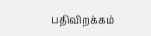பதிவிறக்கம்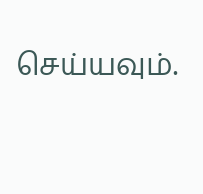செய்யவும்.